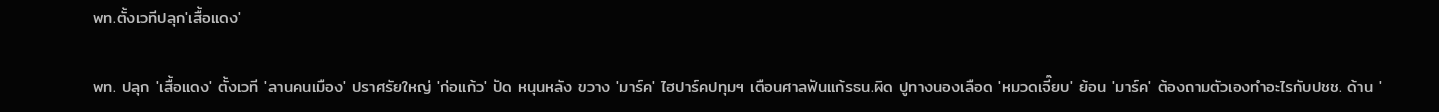พท.ตั้งเวทีปลุก'เสื้อแดง'

พท. ปลุก 'เสื้อแดง' ตั้งเวที 'ลานคนเมือง' ปราศรัยใหญ่ 'ก่อแก้ว' ปัด หนุนหลัง ขวาง 'มาร์ค' ไฮปาร์คปทุมฯ เตือนศาลฟันแก้รธน.ผิด ปูทางนองเลือด 'หมวดเจี๊ยบ' ย้อน 'มาร์ค' ต้องถามตัวเองทำอะไรกับปชช. ด้าน '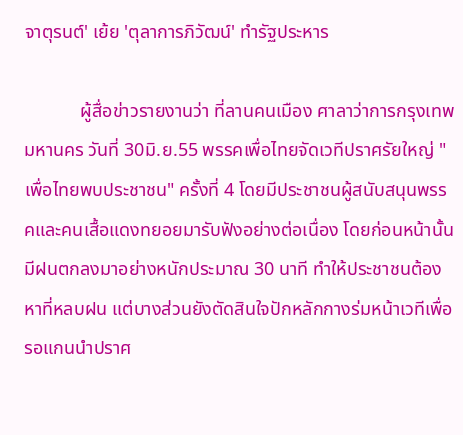จาตุรนต์' เย้ย 'ตุลาการภิวัฒน์' ทำรัฐประหาร

            ผู้สื่อข่าวรายงานว่า ที่ลานคนเมือง ศาลาว่าการกรุงเทพมหานคร วันที่ 30มิ.ย.55 พรรคเพื่อไทยจัดเวทีปราศรัยใหญ่ "เพื่อไทยพบประชาชน" ครั้งที่ 4 โดยมีประชาชนผู้สนับสนุนพรรคและคนเสื้อแดงทยอยมารับฟังอย่างต่อเนื่อง โดยก่อนหน้านั้น มีฝนตกลงมาอย่างหนักประมาณ 30 นาที ทำให้ประชาชนต้องหาที่หลบฝน แต่บางส่วนยังตัดสินใจปักหลักกางร่มหน้าเวทีเพื่อรอแกนนำปราศ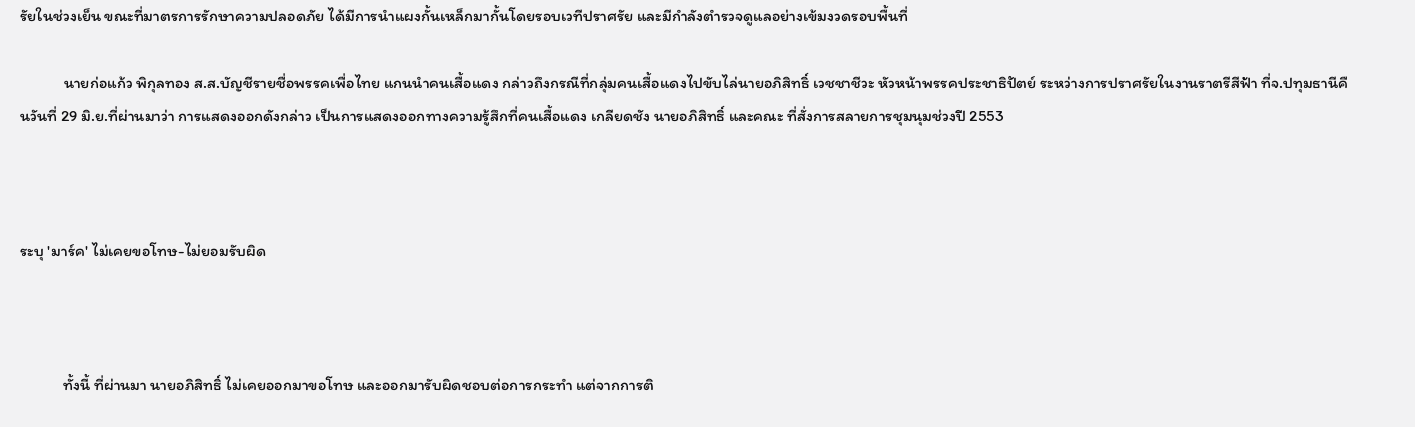รัยในช่วงเย็น ขณะที่มาตรการรักษาความปลอดภัย ได้มีการนำแผงกั้นเหล็กมากั้นโดยรอบเวทีปราศรัย และมีกำลังตำรวจดูแลอย่างเข้มงวดรอบพื้นที่

            นายก่อแก้ว พิกุลทอง ส.ส.บัญชีรายชื่อพรรคเพื่อไทย แกนนำคนเสื้อแดง กล่าวถึงกรณีที่กลุ่มคนเสื้อแดงไปขับไล่นายอภิสิทธิ์ เวชชาชีวะ หัวหน้าพรรคประชาธิปัตย์ ระหว่างการปราศรัยในงานราตรีสีฟ้า ที่จ.ปทุมธานีคืนวันที่ 29 มิ.ย.ที่ผ่านมาว่า การแสดงออกดังกล่าว เป็นการแสดงออกทางความรู้สึกที่คนเสื้อแดง เกลียดชัง นายอภิสิทธิ์ และคณะ ที่สั่งการสลายการชุมนุมช่วงปี 2553



ระบุ 'มาร์ค' ไม่เคยขอโทษ-ไม่ยอมรับผิด



            ทั้งนี้ ที่ผ่านมา นายอภิสิทธิ์ ไม่เคยออกมาขอโทษ และออกมารับผิดชอบต่อการกระทำ แต่จากการติ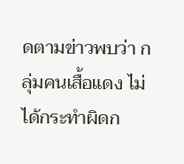ดตามข่าวพบว่า กลุ่มคนเสื้อแดง ไม่ได้กระทำผิดก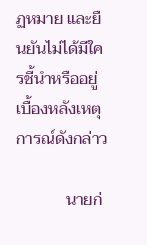ฏหมาย และยืนยันไม่ได้มีใครชี้นำหรืออยู่เบื้องหลังเหตุการณ์ดังกล่าว

            นายก่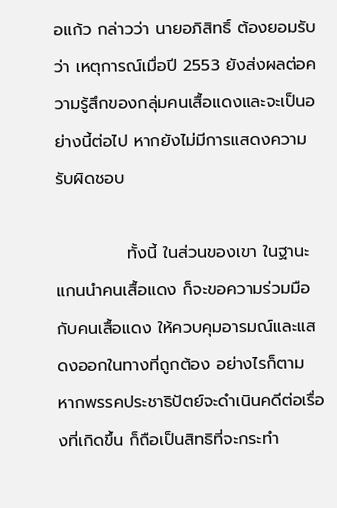อแก้ว กล่าวว่า นายอภิสิทธิ์ ต้องยอมรับว่า เหตุการณ์เมื่อปี 2553 ยังส่งผลต่อความรู้สึกของกลุ่มคนเสื้อแดงและจะเป็นอย่างนี้ต่อไป หากยังไม่มีการแสดงความรับผิดชอบ

            ทั้งนี้ ในส่วนของเขา ในฐานะแกนนำคนเสื้อแดง ก็จะขอความร่วมมือกับคนเสื้อแดง ให้ควบคุมอารมณ์และแสดงออกในทางที่ถูกต้อง อย่างไรก็ตาม หากพรรคประชาธิปัตย์จะดำเนินคดีต่อเรื่องที่เกิดขึ้น ก็ถือเป็นสิทธิที่จะกระทำ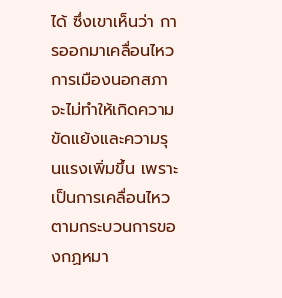ได้ ซึ่งเขาเห็นว่า การออกมาเคลื่อนไหวการเมืองนอกสภา จะไม่ทำให้เกิดความขัดแย้งและความรุนแรงเพิ่มขึ้น เพราะเป็นการเคลื่อนไหวตามกระบวนการของกฏหมา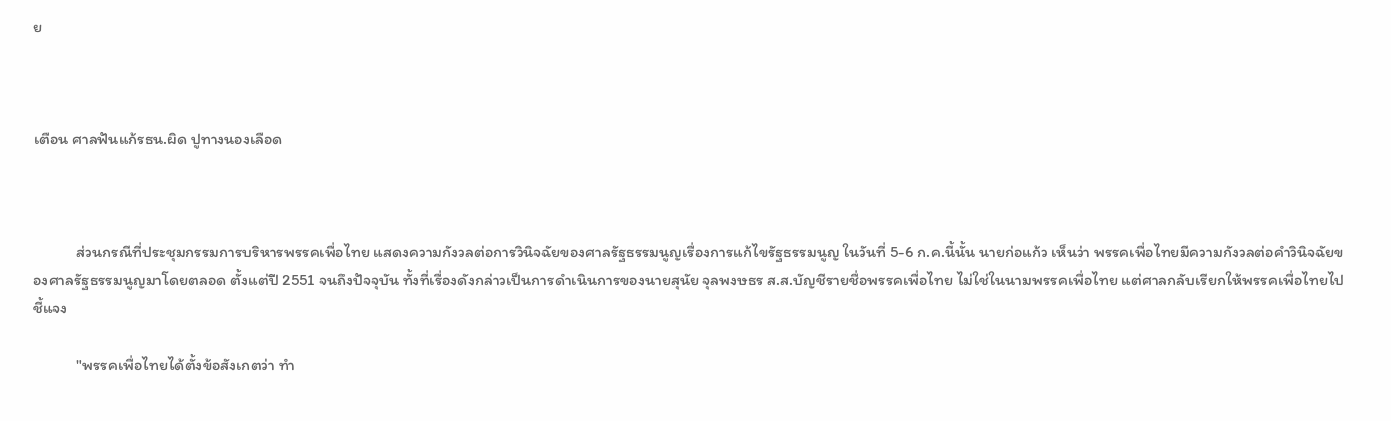ย



เตือน ศาลฟันแก้รธน.ผิด ปูทางนองเลือด



            ส่วนกรณีที่ประชุมกรรมการบริหารพรรคเพื่อไทย แสดงความกังวลต่อการวินิจฉัยของศาลรัฐธรรมนูญเรื่องการแก้ไขรัฐธรรมนูญ ในวันที่ 5-6 ก.ค.นี้นั้น นายก่อแก้ว เห็นว่า พรรคเพื่อไทยมีความกังวลต่อคำวินิจฉัยของศาลรัฐธรรมนูญมาโดยตลอด ตั้งแต่ปี 2551 จนถึงปัจจุบัน ทั้งที่เรื่องดังกล่าวเป็นการดำเนินการของนายสุนัย จุลพงษธร ส.ส.บัญชีรายชื่อพรรคเพื่อไทย ไม่ใช่ในนามพรรคเพื่อไทย แต่ศาลกลับเรียกให้พรรคเพื่อไทยไปชี้แจง

            "พรรคเพื่อไทยได้ตั้งข้อสังเกตว่า ทำ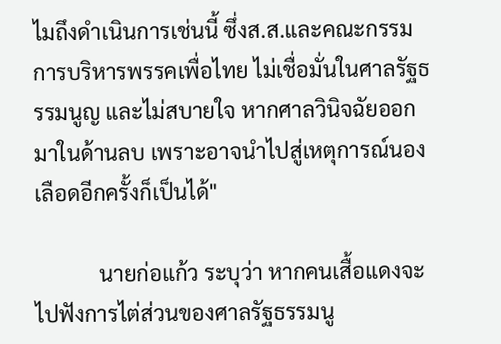ไมถึงดำเนินการเช่นนี้ ซึ่งส.ส.และคณะกรรมการบริหารพรรคเพื่อไทย ไม่เชื่อมั่นในศาลรัฐธรรมนูญ และไม่สบายใจ หากศาลวินิจฉัยออกมาในด้านลบ เพราะอาจนำไปสู่เหตุการณ์นองเลือดอีกครั้งก็เป็นได้"

            นายก่อแก้ว ระบุว่า หากคนเสื้อแดงจะไปฟังการไต่ส่วนของศาลรัฐธรรมนู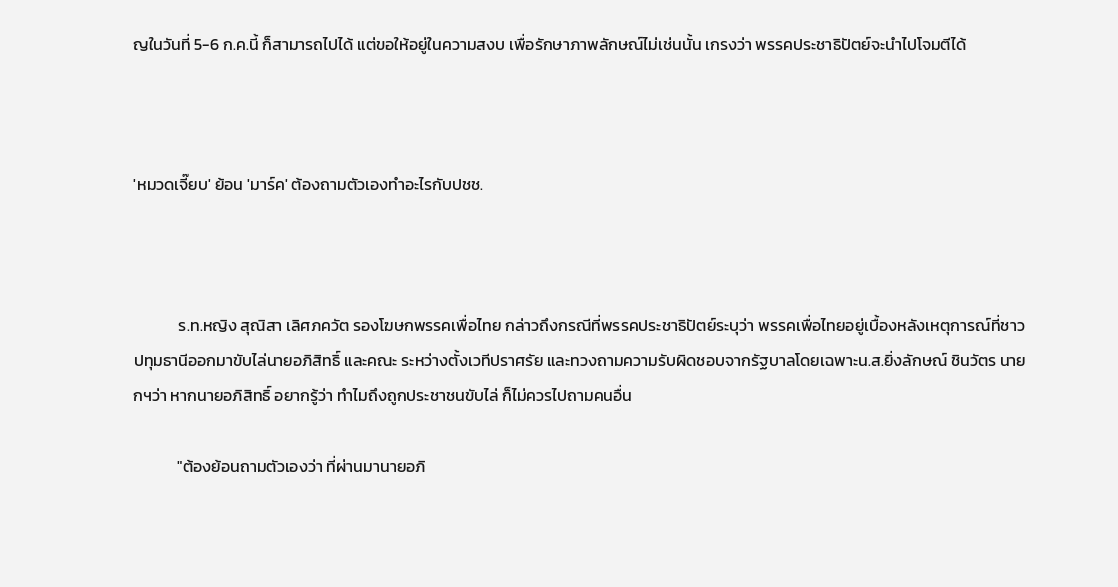ญในวันที่ 5-6 ก.ค.นี้ ก็สามารถไปได้ แต่ขอให้อยู่ในความสงบ เพื่อรักษาภาพลักษณ์ไม่เช่นนั้น เกรงว่า พรรคประชาธิปัตย์จะนำไปโจมตีได้



'หมวดเจี๊ยบ' ย้อน 'มาร์ค' ต้องถามตัวเองทำอะไรกับปชช.



            ร.ท.หญิง สุณิสา เลิศภควัต รองโฆษกพรรคเพื่อไทย กล่าวถึงกรณีที่พรรคประชาธิปัตย์ระบุว่า พรรคเพื่อไทยอยู่เบื้องหลังเหตุการณ์ที่ชาวปทุมธานีออกมาขับไล่นายอภิสิทธิ์ และคณะ ระหว่างตั้งเวทีปราศรัย และทวงถามความรับผิดชอบจากรัฐบาลโดยเฉพาะน.ส.ยิ่งลักษณ์ ชินวัตร นายกฯว่า หากนายอภิสิทธิ์ อยากรู้ว่า ทำไมถึงถูกประชาชนขับไล่ ก็ไม่ควรไปถามคนอื่น

            "ต้องย้อนถามตัวเองว่า ที่ผ่านมานายอภิ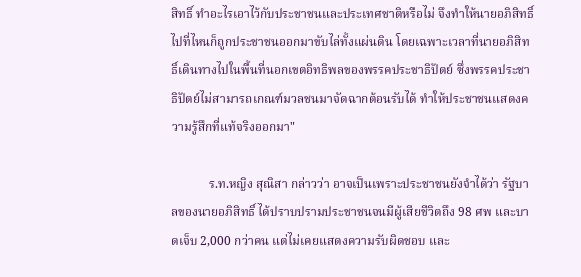สิทธิ์ ทำอะไรเอาไว้กับประชาชนและประเทศชาติหรือไม่ จึงทำให้นายอภิสิทธิ์ ไปที่ไหนก็ถูกประชาชนออกมาขับไล่ทั้งแผ่นดิน โดยเฉพาะเวลาที่นายอภิสิทธิ์เดินทางไปในพื้นที่นอกเขตอิทธิพลของพรรคประชาธิปัตย์ ซึ่งพรรคประชาธิปัตย์ไม่สามารถเกณฑ์มวลชนมาจัดฉากต้อนรับได้ ทำให้ประชาชนแสดงความรู้สึกที่แท้จริงออกมา"

            ร.ท.หญิง สุณิสา กล่าวว่า อาจเป็นเพราะประชาชนยังจำได้ว่า รัฐบาลของนายอภิสิทธิ์ ได้ปราบปรามประชาชนจนมีผู้เสียชีวิตถึง 98 ศพ และบาดเจ็บ 2,000 กว่าคน แต่ไม่เคยแสดงความรับผิดชอบ และ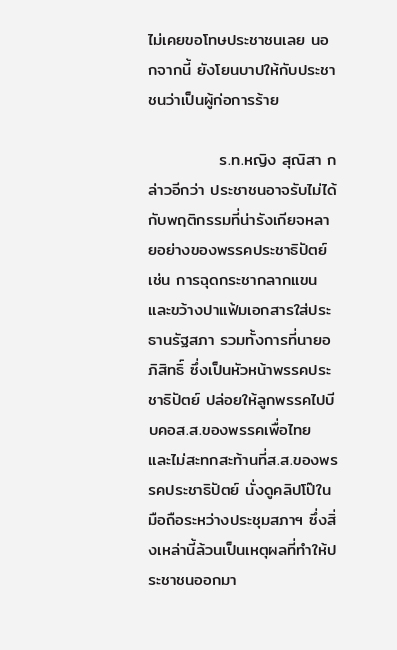ไม่เคยขอโทษประชาชนเลย นอกจากนี้ ยังโยนบาปให้กับประชาชนว่าเป็นผู้ก่อการร้าย

            ร.ท.หญิง สุณิสา กล่าวอีกว่า ประชาชนอาจรับไม่ได้กับพฤติกรรมที่น่ารังเกียจหลายอย่างของพรรคประชาธิปัตย์ เช่น การฉุดกระชากลากแขนและขว้างปาแฟ้มเอกสารใส่ประธานรัฐสภา รวมทั้งการที่นายอภิสิทธิ์ ซึ่งเป็นหัวหน้าพรรคประชาธิปัตย์ ปล่อยให้ลูกพรรคไปบีบคอส.ส.ของพรรคเพื่อไทย และไม่สะทกสะท้านที่ส.ส.ของพรรคประชาธิปัตย์ นั่งดูคลิปโป๊ในมือถือระหว่างประชุมสภาฯ ซึ่งสิ่งเหล่านี้ล้วนเป็นเหตุผลที่ทำให้ประชาชนออกมา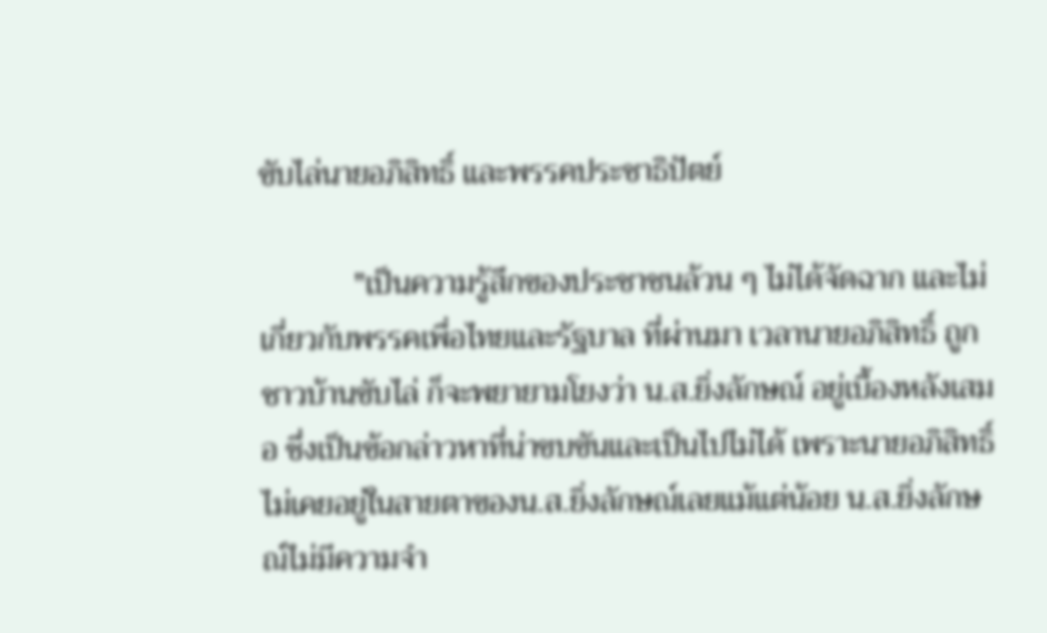ขับไล่นายอภิสิทธิ์ และพรรคประชาธิปัตย์

            "เป็นความรู้สึกของประชาชนล้วน ๆ ไม่ได้จัดฉาก และไม่เกี่ยวกับพรรคเพื่อไทยและรัฐบาล ที่ผ่านมา เวลานายอภิสิทธิ์ ถูกชาวบ้านขับไล่ ก็จะพยายามโยงว่า น.ส.ยิ่งลักษณ์ อยู่เบื้องหลังเสมอ ซึ่งเป็นข้อกล่าวหาที่น่าขบขันและเป็นไปไม่ได้ เพราะนายอภิสิทธิ์ไม่เคยอยู่ในสายตาของน.ส.ยิ่งลักษณ์เลยแม้แต่น้อย น.ส.ยิ่งลักษณ์ไม่มีความจำ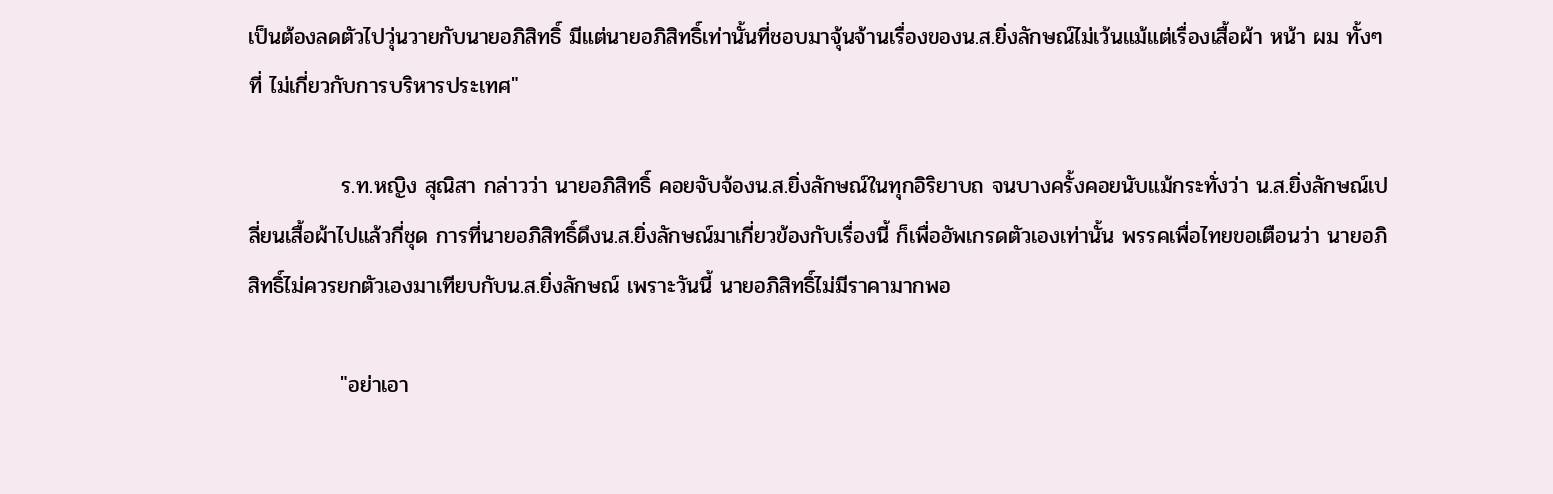เป็นต้องลดตัวไปวุ่นวายกับนายอภิสิทธิ์ มีแต่นายอภิสิทธิ์เท่านั้นที่ชอบมาจุ้นจ้านเรื่องของน.ส.ยิ่งลักษณ์ไม่เว้นแม้แต่เรื่องเสื้อผ้า หน้า ผม ทั้งๆ ที่ ไม่เกี่ยวกับการบริหารประเทศ"

            ร.ท.หญิง สุณิสา กล่าวว่า นายอภิสิทธิ์ คอยจับจ้องน.ส.ยิ่งลักษณ์ในทุกอิริยาบถ จนบางครั้งคอยนับแม้กระทั่งว่า น.ส.ยิ่งลักษณ์เปลี่ยนเสื้อผ้าไปแล้วกี่ชุด การที่นายอภิสิทธิ์ดึงน.ส.ยิ่งลักษณ์มาเกี่ยวข้องกับเรื่องนี้ ก็เพื่ออัพเกรดตัวเองเท่านั้น พรรคเพื่อไทยขอเตือนว่า นายอภิสิทธิ์ไม่ควรยกตัวเองมาเทียบกับน.ส.ยิ่งลักษณ์ เพราะวันนี้ นายอภิสิทธิ์ไม่มีราคามากพอ

            "อย่าเอา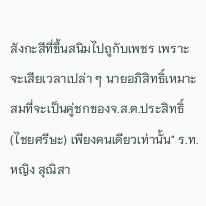สังกะสีที่ขึ้นสนิมไปถูกับเพชร เพราะจะเสียเวลาเปล่า ๆ นายอภิสิทธิ์เหมาะสมที่จะเป็นคู่ชกของจ.ส.ต.ประสิทธิ์ (ไชยศรีษะ) เพียงคนเดียวเท่านั้น" ร.ท.หญิง สุณิสา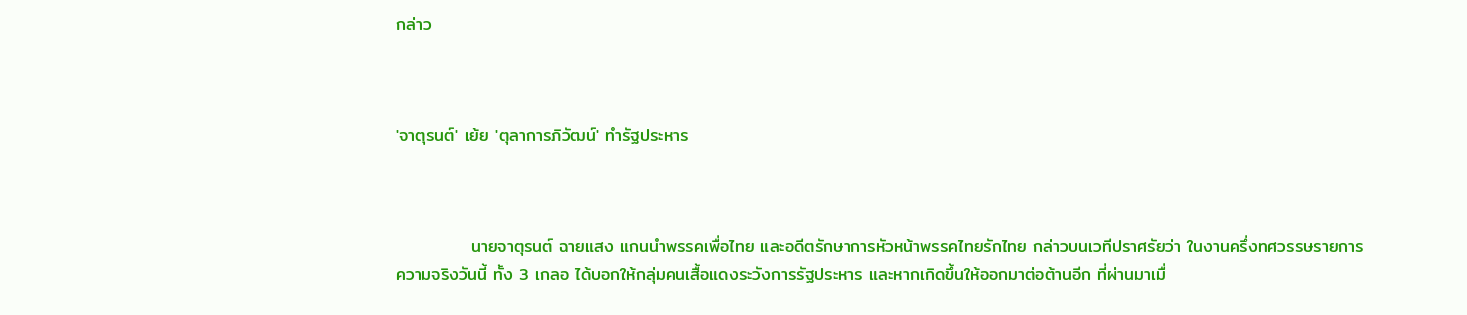กล่าว



'จาตุรนต์' เย้ย 'ตุลาการภิวัฒน์' ทำรัฐประหาร



            นายจาตุรนต์ ฉายแสง แกนนำพรรคเพื่อไทย และอดีตรักษาการหัวหน้าพรรคไทยรักไทย กล่าวบนเวทีปราศรัยว่า ในงานครึ่งทศวรรษรายการความจริงวันนี้ ทั้ง 3 เกลอ ได้บอกให้กลุ่มคนเสื้อแดงระวังการรัฐประหาร และหากเกิดขึ้นให้ออกมาต่อต้านอีก ที่ผ่านมาเมื่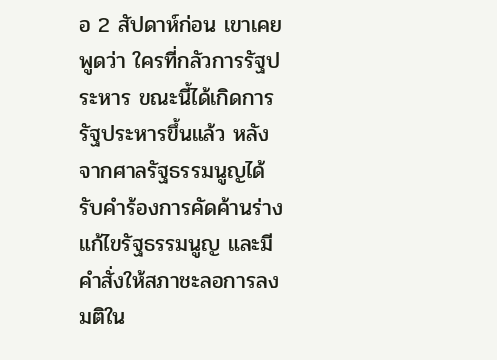อ 2 สัปดาห์ก่อน เขาเคยพูดว่า ใครที่กลัวการรัฐประหาร ขณะนี้ได้เกิดการรัฐประหารขึ้นแล้ว หลังจากศาลรัฐธรรมนูญได้รับคำร้องการคัดค้านร่างแก้ไขรัฐธรรมนูญ และมีคำสั่งให้สภาชะลอการลงมติใน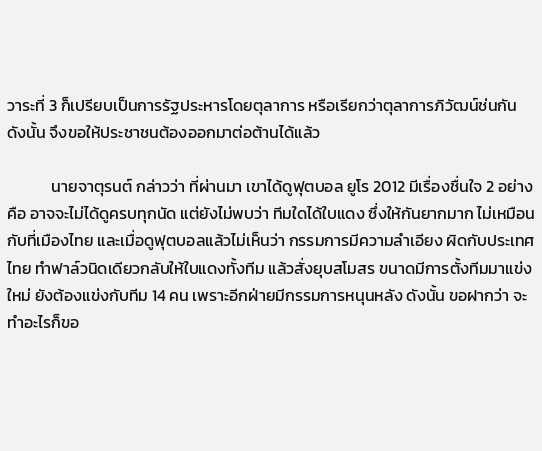วาระที่ 3 ก็เปรียบเป็นการรัฐประหารโดยตุลาการ หรือเรียกว่าตุลาการภิวัฒน์ช่นกัน ดังนั้น จึงขอให้ประชาชนต้องออกมาต่อต้านได้แล้ว

            นายจาตุรนต์ กล่าวว่า ที่ผ่านมา เขาได้ดูฟุตบอล ยูโร 2012 มีเรื่องชื่นใจ 2 อย่าง คือ อาจจะไม่ได้ดูครบทุกนัด แต่ยังไม่พบว่า ทีมใดได้ใบแดง ซึ่งให้กันยากมาก ไม่เหมือนกับที่เมืองไทย และเมื่อดูฟุตบอลแล้วไม่เห็นว่า กรรมการมีความลำเอียง ผิดกับประเทศไทย ทำฟาล์วนิดเดียวกลับให้ใบแดงทั้งทีม แล้วสั่งยุบสโมสร ขนาดมีการตั้งทีมมาแข่งใหม่ ยังต้องแข่งกับทีม 14 คน เพราะอีกฝ่ายมีกรรมการหนุนหลัง ดังนั้น ขอฝากว่า จะทำอะไรก็ขอ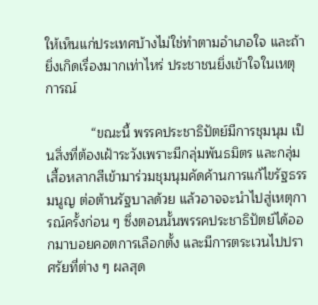ให้เห็นแก่ประเทศบ้างไม่ใช่ทำตามอำเภอใจ และถ้ายิ่งเกิดเรื่องมากเท่าไหร่ ประชาชนยิ่งเข้าใจในเหตุการณ์

            “ขณะนี้ พรรคประชาธิปัตย์มีการชุมนุม เป็นสิ่งที่ต้องเฝ้าระวังเพราะมีกลุ่มพันธมิตร และกลุ่มเสื้อหลากสีเข้ามาร่วมชุมนุมคัดค้านการแก้ไขรัฐธรรมนูญ ต่อต้านรัฐบาลด้วย แล้วอาจจะนำไปสู่เหตุการณ์ครั้งก่อน ๆ ซึ่งตอนนั้นพรรคประชาธิปัตย์ได้ออกมาบอยคอตการเลือกตั้ง และมีการตระเวนไปปราศรัยที่ต่าง ๆ ผลสุด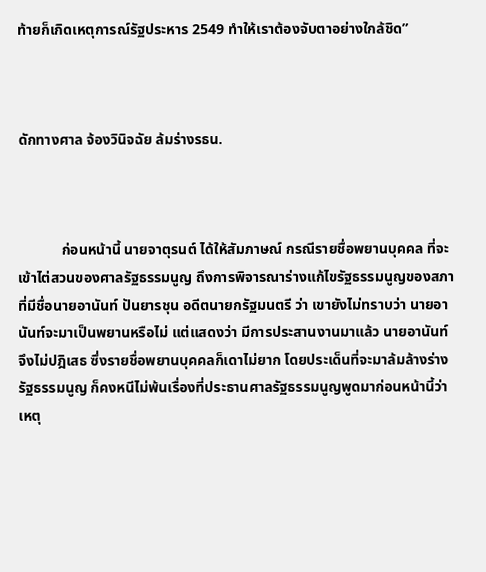ท้ายก็เกิดเหตุการณ์รัฐประหาร 2549 ทำให้เราต้องจับตาอย่างใกล้ชิด”



ดักทางศาล จ้องวินิจฉัย ล้มร่างรธน.



            ก่อนหน้านี้ นายจาตุรนต์ ได้ให้สัมภาษณ์ กรณีรายชื่อพยานบุคคล ที่จะเข้าไต่สวนของศาลรัฐธรรมนูญ ถึงการพิจารณาร่างแก้ไขรัฐธรรมนูญของสภา ที่มีชื่อนายอานันท์ ปันยารชุน อดีตนายกรัฐมนตรี ว่า เขายังไม่ทราบว่า นายอานันท์จะมาเป็นพยานหรือไม่ แต่แสดงว่า มีการประสานงานมาแล้ว นายอานันท์ จึงไม่ปฎิเสธ ซึ่งรายชื่อพยานบุคคลก็เดาไม่ยาก โดยประเด็นที่จะมาล้มล้างร่างรัฐธรรมนูญ ก็คงหนีไม่พ้นเรื่องที่ประธานศาลรัฐธรรมนูญพูดมาก่อนหน้านี้ว่า เหตุ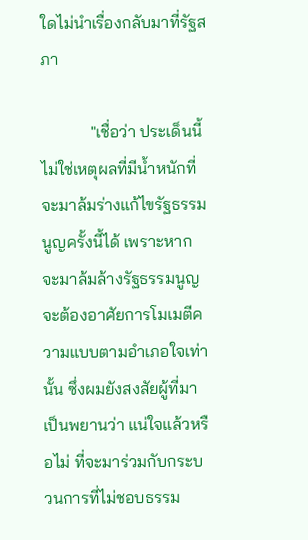ใดไม่นำเรื่องกลับมาที่รัฐสภา

            "เชื่อว่า ประเด็นนี้ไม่ใช่เหตุผลที่มีน้ำหนักที่จะมาล้มร่างแก้ไขรัฐธรรมนูญครั้งนี้ได้ เพราะหากจะมาล้มล้างรัฐธรรมนูญ จะต้องอาศัยการโมเมตีความแบบตามอำเภอใจเท่านั้น ซึ่งผมยังสงสัยผู้ที่มาเป็นพยานว่า แน่ใจแล้วหรือไม่ ที่จะมาร่วมกับกระบวนการที่ไม่ชอบธรรม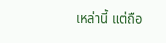เหล่านี้ แต่ถือ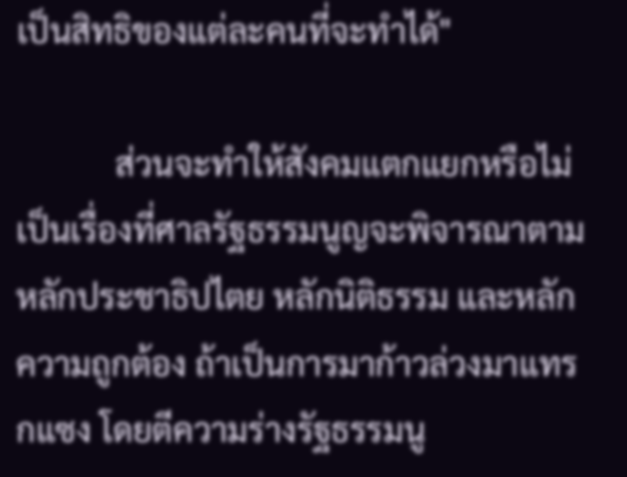เป็นสิทธิของแต่ละคนที่จะทำได้"

            ส่วนจะทำให้สังคมแตกแยกหรือไม่ เป็นเรื่องที่ศาลรัฐธรรมนูญจะพิจารณาตามหลักประชาธิปไตย หลักนิติธรรม และหลักความถูกต้อง ถ้าเป็นการมาก้าวล่วงมาแทรกแซง โดยตีความร่างรัฐธรรมนู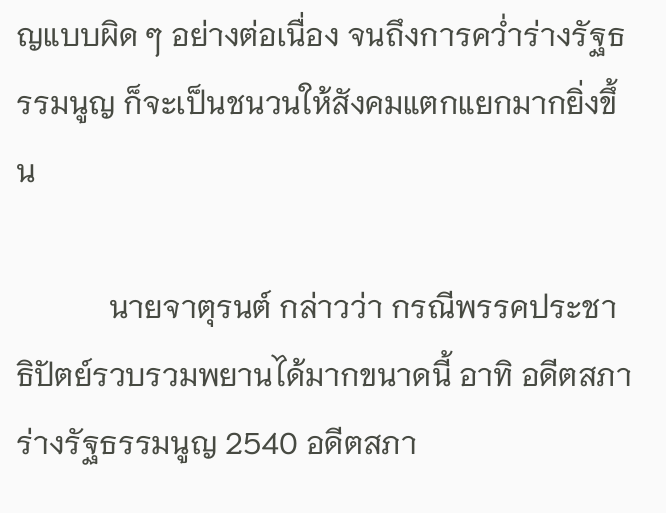ญแบบผิด ๆ อย่างต่อเนื่อง จนถึงการคว่ำร่างรัฐธรรมนูญ ก็จะเป็นชนวนให้สังคมแตกแยกมากยิ่งขึ้น

            นายจาตุรนต์ กล่าวว่า กรณีพรรคประชาธิปัตย์รวบรวมพยานได้มากขนาดนี้ อาทิ อดีตสภาร่างรัฐธรรมนูญ 2540 อดีตสภา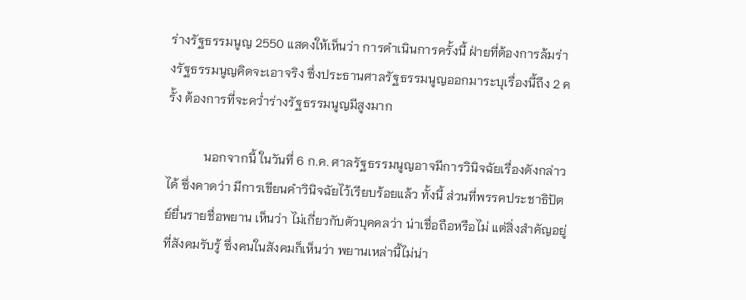ร่างรัฐธรรมนูญ 2550 แสดงให้เห็นว่า การดำเนินการครั้งนี้ ฝ่ายที่ต้องการล้มร่างรัฐธรรมนูญคิดจะเอาจริง ซึ่งประธานศาลรัฐธรรมนูญออกมาระบุเรื่องนี้ถึง 2 ครั้ง ต้องการที่จะคว่ำร่างรัฐธรรมนูญมีสูงมาก

            นอกจากนี้ ในวันที่ 6 ก.ค. ศาลรัฐธรรมนูญอาจมีการวินิจฉัยเรื่องดังกล่าวได้ ซึ่งคาดว่า มีการเขียนคำวินิจฉัยไว้เรียบร้อยแล้ว ทั้งนี้ ส่วนที่พรรคประชาธิปัตย์ยื่นรายชื่อพยาน เห็นว่า ไม่เกี่ยวกับตัวบุคคลว่า น่าเชื่อถือหรือไม่ แต่สิ่งสำคัญอยู่ที่สังคมรับรู้ ซึ่งคนในสังคมก็เห็นว่า พยานเหล่านี้ไม่น่า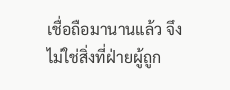เชื่อถือมานานแล้ว จึงไม่ใช่สิ่งที่ฝ่ายผู้ถูก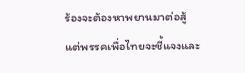ร้องจะต้องหาพยานมาต่อสู้ แต่พรรคเพื่อไทยจะชี้แจงและ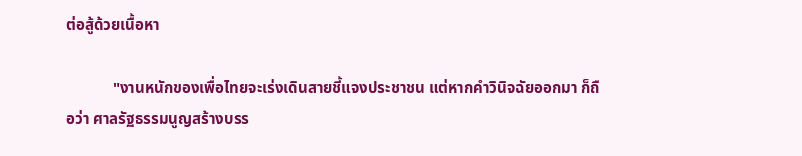ต่อสู้ด้วยเนื้อหา

            "งานหนักของเพื่อไทยจะเร่งเดินสายชี้แจงประชาชน แต่หากคำวินิจฉัยออกมา ก็ถือว่า ศาลรัฐธรรมนูญสร้างบรร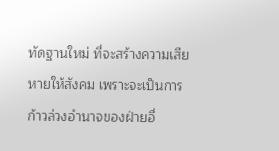ทัดฐานใหม่ ที่จะสร้างความเสียหายให้สังคม เพราะจะเป็นการก้าวล่วงอำนาจของฝ่ายอื่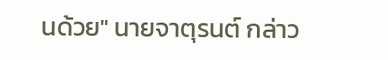นด้วย" นายจาตุรนต์ กล่าว